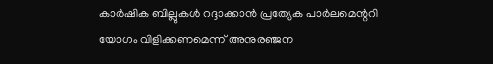കാര്‍ഷിക ബില്ലുകള്‍ റദ്ദാക്കാന്‍ പ്രത്യേക പാര്‍ലമെന്ററി യോഗം വിളിക്കണമെന്ന് അനുരഞ്ജന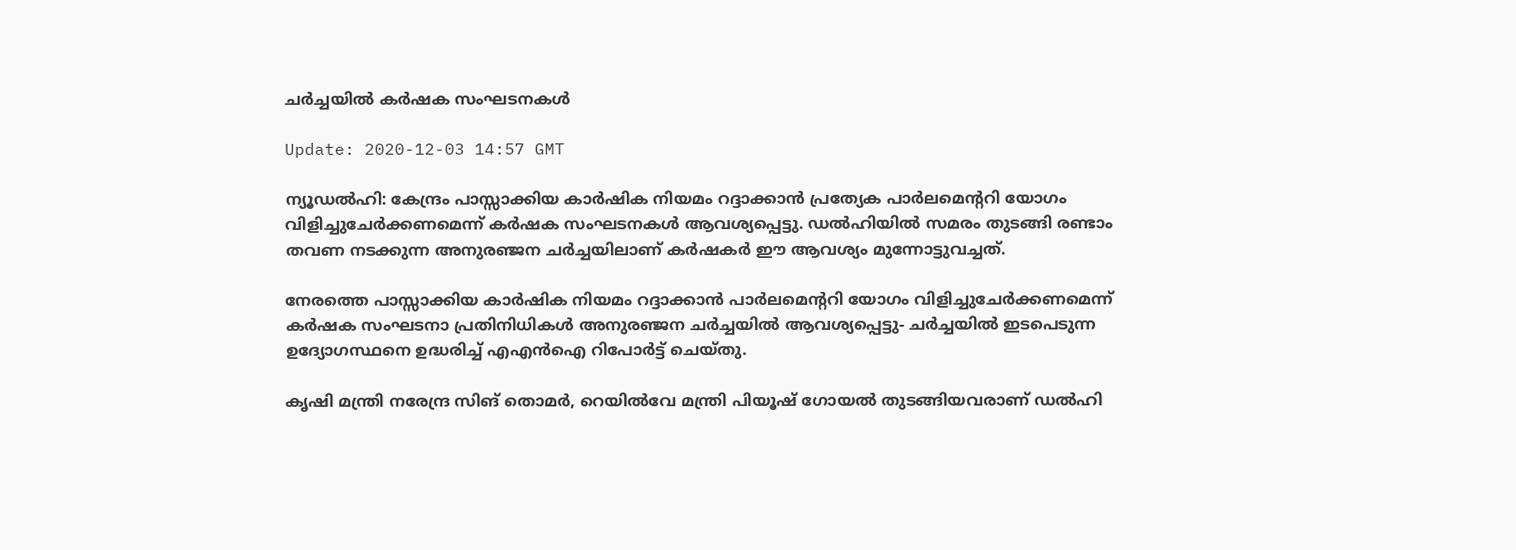ചര്‍ച്ചയില്‍ കര്‍ഷക സംഘടനകള്‍

Update: 2020-12-03 14:57 GMT

ന്യൂഡല്‍ഹി: കേന്ദ്രം പാസ്സാക്കിയ കാര്‍ഷിക നിയമം റദ്ദാക്കാന്‍ പ്രത്യേക പാര്‍ലമെന്ററി യോഗം വിളിച്ചുചേര്‍ക്കണമെന്ന് കര്‍ഷക സംഘടനകള്‍ ആവശ്യപ്പെട്ടു. ഡല്‍ഹിയില്‍ സമരം തുടങ്ങി രണ്ടാം തവണ നടക്കുന്ന അനുരഞ്ജന ചര്‍ച്ചയിലാണ് കര്‍ഷകര്‍ ഈ ആവശ്യം മുന്നോട്ടുവച്ചത്.

നേരത്തെ പാസ്സാക്കിയ കാര്‍ഷിക നിയമം റദ്ദാക്കാന്‍ പാര്‍ലമെന്ററി യോഗം വിളിച്ചുചേര്‍ക്കണമെന്ന് കര്‍ഷക സംഘടനാ പ്രതിനിധികള്‍ അനുരഞ്ജന ചര്‍ച്ചയില്‍ ആവശ്യപ്പെട്ടു- ചര്‍ച്ചയില്‍ ഇടപെടുന്ന ഉദ്യോഗസ്ഥനെ ഉദ്ധരിച്ച് എഎന്‍ഐ റിപോര്‍ട്ട് ചെയ്തു.

കൃഷി മന്ത്രി നരേന്ദ്ര സിങ് തൊമര്‍, റെയില്‍വേ മന്ത്രി പിയൂഷ് ഗോയല്‍ തുടങ്ങിയവരാണ് ഡല്‍ഹി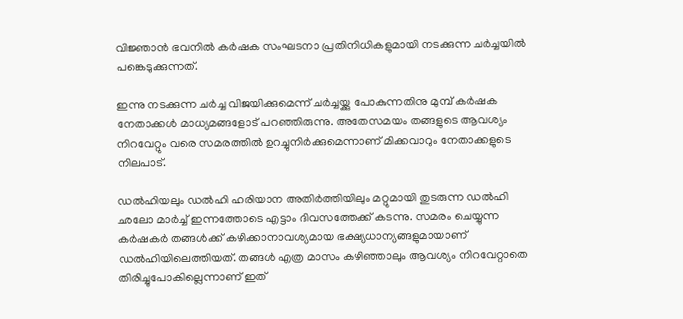വിജ്ഞാന്‍ ഭവനില്‍ കര്‍ഷക സംഘടനാ പ്രതിനിധികളുമായി നടക്കുന്ന ചര്‍ച്ചയില്‍ പങ്കെടുക്കുന്നത്.

ഇന്നു നടക്കുന്ന ചര്‍ച്ച വിജയിക്കുമെന്ന് ചര്‍ച്ചയ്ക്കു പോകുന്നതിനു മുമ്പ് കര്‍ഷക നേതാക്കള്‍ മാധ്യമങ്ങളോട് പറഞ്ഞിരുന്നു. അതേസമയം തങ്ങളുടെ ആവശ്യം നിറവേറ്റും വരെ സമരത്തില്‍ ഉറച്ചുനിര്‍ക്കുമെന്നാണ് മിക്കവാറും നേതാക്കളുടെ നിലപാട്.

ഡല്‍ഹിയലും ഡല്‍ഹി ഹരിയാന അതിര്‍ത്തിയിലും മറ്റുമായി തുടരുന്ന ഡല്‍ഹി ഛലോ മാര്‍ച്ച് ഇന്നത്തോടെ എട്ടാം ദിവസത്തേക്ക് കടന്നു. സമരം ചെയ്യുന്ന കര്‍ഷകര്‍ തങ്ങള്‍ക്ക് കഴിക്കാനാവശ്യമായ ഭക്ഷ്യധാന്യങ്ങളുമായാണ് ഡല്‍ഹിയിലെത്തിയത്. തങ്ങള്‍ എത്ര മാസം കഴിഞ്ഞാലും ആവശ്യം നിറവേറ്റാതെ തിരിച്ചുപോകില്ലെന്നാണ് ഇത്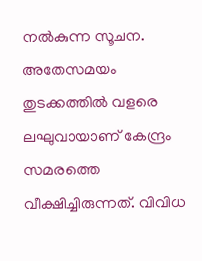നല്‍കുന്ന സൂചന. അതേസമയം തുടക്കത്തില്‍ വളരെ ലഘുവായാണ് കേന്ദ്രം സമരത്തെ വീക്ഷിച്ചിരുന്നത്. വിവിധ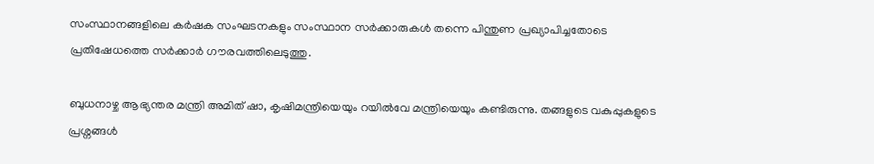സംസ്ഥാനങ്ങളിലെ കര്‍ഷക സംഘടനകളും സംസ്ഥാന സര്‍ക്കാരുകള്‍ തന്നെ പിന്തുണ പ്രഖ്യാപിച്ചതോടെ പ്രതിഷേധത്തെ സര്‍ക്കാര്‍ ഗൗരവത്തിലെടുത്തു.

ബുധനാഴ്ച ആഭ്യന്തര മന്ത്രി അമിത് ഷാ, കൃഷിമന്ത്രിയെയും റയില്‍വേ മന്ത്രിയെയും കണ്ടിരുന്നു. തങ്ങളുടെ വകുപ്പുകളുടെ പ്രശ്നങ്ങള്‍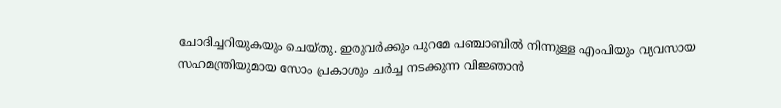ചോദിച്ചറിയുകയും ചെയ്തു. ഇരുവര്‍ക്കും പുറമേ പഞ്ചാബില്‍ നിന്നുള്ള എംപിയും വ്യവസായ സഹമന്ത്രിയുമായ സോം പ്രകാശും ചര്‍ച്ച നടക്കുന്ന വിജ്ഞാന്‍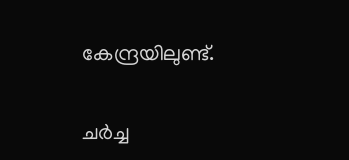കേന്ദ്രയിലുണ്ട്.

ചര്‍ച്ച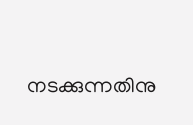നടക്കുന്നതിനു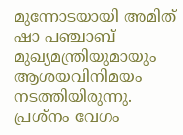മുന്നോടയായി അമിത് ഷാ പഞ്ചാബ് മുഖ്യമന്ത്രിയുമായും ആശയവിനിമയം നടത്തിയിരുന്നു. പ്രശ്നം വേഗം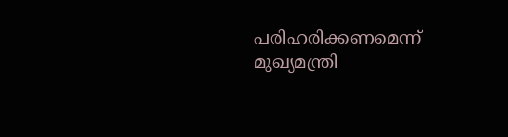പരിഹരിക്കണമെന്ന് മുഖ്യമന്ത്രി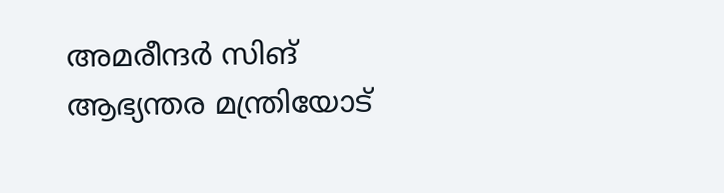അമരീന്ദര്‍ സിങ് ആഭ്യന്തര മന്ത്രിയോട്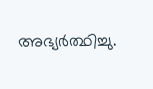അഭ്യര്‍ത്ഥിച്ചു.